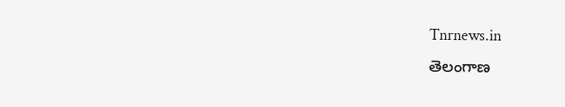Tnrnews.in
తెలంగాణ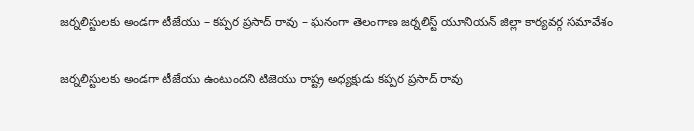జర్నలిస్టులకు అండగా టీజేయు – కప్పర ప్రసాద్ రావు – ఘనంగా తెలంగాణ జర్నలిస్ట్ యూనియన్ జిల్లా కార్యవర్గ సమావేశం

జర్నలిస్టులకు అండగా టీజేయు ఉంటుందని టిజెయు రాష్ట్ర అధ్యక్షుడు కప్పర ప్రసాద్ రావు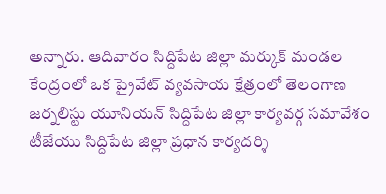అన్నారు. ఆదివారం సిద్దిపేట జిల్లా మర్కుక్ మండల కేంద్రంలో ఒక ప్రైవేట్ వ్యవసాయ క్షేత్రంలో తెలంగాణ జర్నలిస్టు యూనియన్ సిద్దిపేట జిల్లా కార్యవర్గ సమావేశం టీజేయు సిద్దిపేట జిల్లా ప్రధాన కార్యదర్శి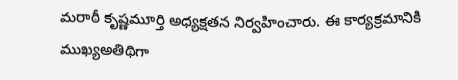మరాఠీ కృష్ణమూర్తి అధ్యక్షతన నిర్వహించారు. ఈ కార్యక్రమానికి ముఖ్యఅతిథిగా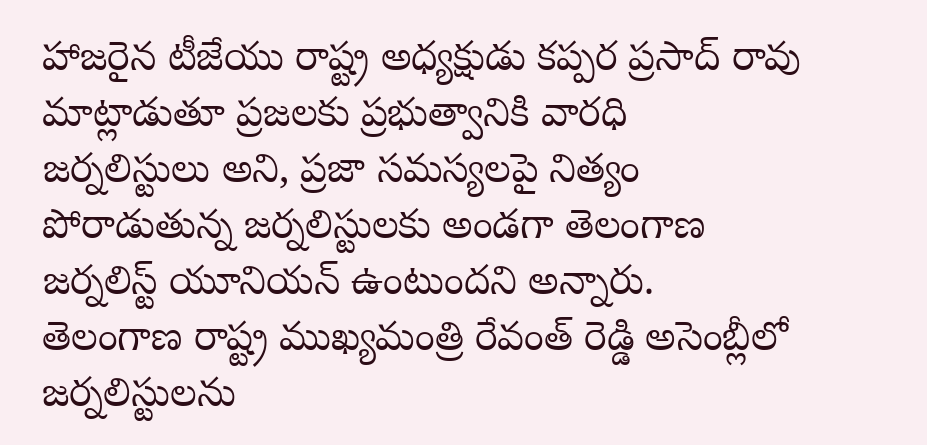హాజరైన టీజేయు రాష్ట్ర అధ్యక్షుడు కప్పర ప్రసాద్ రావు మాట్లాడుతూ ప్రజలకు ప్రభుత్వానికి వారధి జర్నలిస్టులు అని, ప్రజా సమస్యలపై నిత్యం పోరాడుతున్న జర్నలిస్టులకు అండగా తెలంగాణ జర్నలిస్ట్ యూనియన్ ఉంటుందని అన్నారు. తెలంగాణ రాష్ట్ర ముఖ్యమంత్రి రేవంత్ రెడ్డి అసెంబ్లీలో జర్నలిస్టులను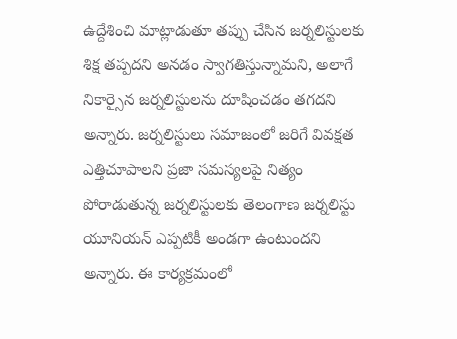ఉద్దేశించి మాట్లాడుతూ తప్పు చేసిన జర్నలిస్టులకు శిక్ష తప్పదని అనడం స్వాగతిస్తున్నామని, అలాగే నికార్సైన జర్నలిస్టులను దూషించడం తగదని అన్నారు. జర్నలిస్టులు సమాజంలో జరిగే వివక్షత ఎత్తిచూపాలని ప్రజా సమస్యలపై నిత్యం పోరాడుతున్న జర్నలిస్టులకు తెలంగాణ జర్నలిస్టు యూనియన్ ఎప్పటికీ అండగా ఉంటుందని అన్నారు. ఈ కార్యక్రమంలో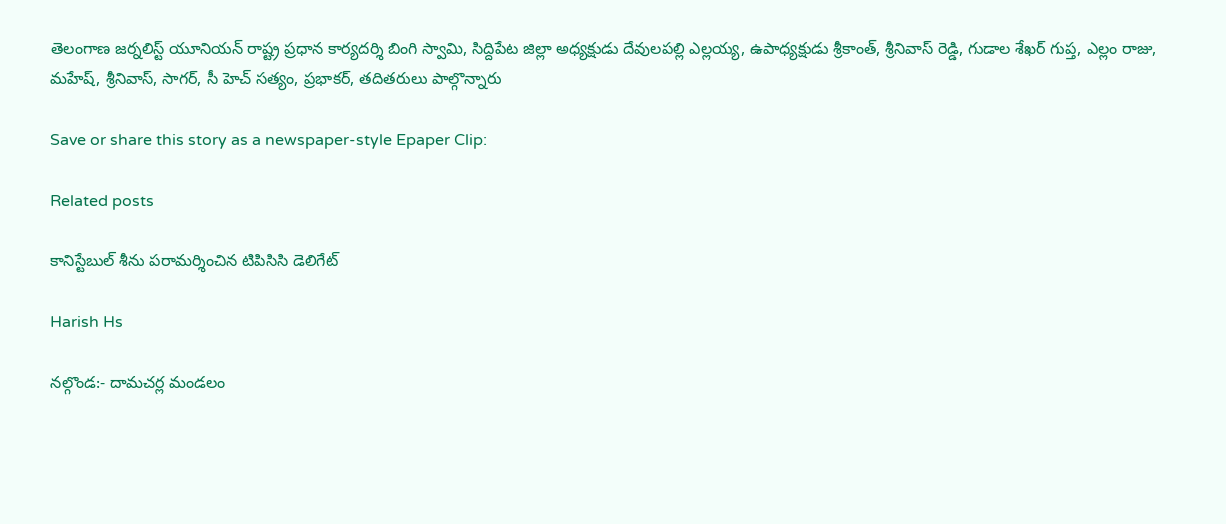తెలంగాణ జర్నలిస్ట్ యూనియన్ రాష్ట్ర ప్రధాన కార్యదర్శి బింగి స్వామి, సిద్దిపేట జిల్లా అధ్యక్షుడు దేవులపల్లి ఎల్లయ్య, ఉపాధ్యక్షుడు శ్రీకాంత్, శ్రీనివాస్ రెడ్డి, గుడాల శేఖర్ గుప్త, ఎల్లం రాజు, మహేష్, శ్రీనివాస్, సాగర్, సీ హెచ్ సత్యం, ప్రభాకర్, తదితరులు పాల్గొన్నారు

Save or share this story as a newspaper-style Epaper Clip:

Related posts

కానిస్టేబుల్ శీను పరామర్శించిన టిపిసిసి డెలిగేట్

Harish Hs

నల్గొండ:- దామచర్ల మండలం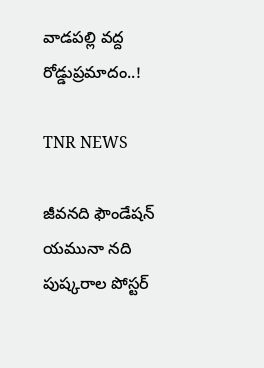వాడపల్లి వద్ద రోడ్డుప్రమాదం..!

TNR NEWS

జీవనది ఫౌండేషన్ యమునా నది పుష్కరాల పోస్టర్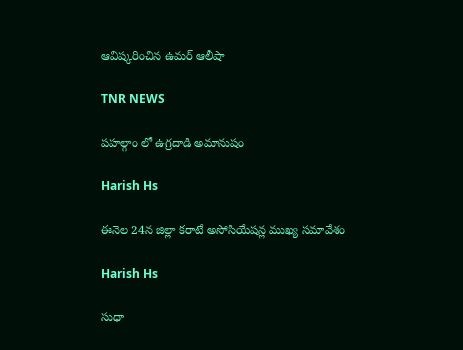ఆవిష్కరించిన ఉమర్ ఆలీషా

TNR NEWS

పహల్గాం లో ఉగ్రదాడి అమానుషం

Harish Hs

ఈనెల 24న జిల్లా కరాటే అసోసియేషన్ల ముఖ్య సమావేశం

Harish Hs

సుధా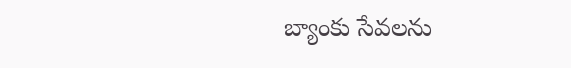బ్యాంకు సేవలను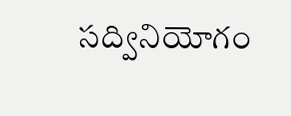సద్వినియోగం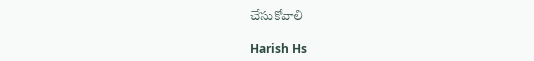చేసుకోవాలి

Harish Hs